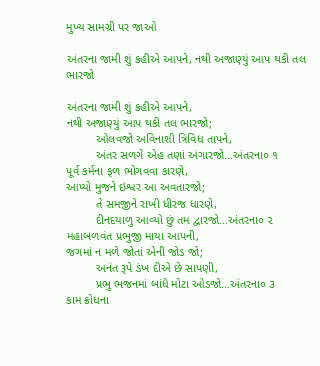મુખ્ય સામગ્રી પર જાઓ

અંતરના જામી શું કહીએ આપને, નથી અજાણ્યું આપ થકી તલ ભારજો

અંતરના જામી શું કહીએ આપને,
નથી અજાણ્યું આપ થકી તલ ભારજો;
         ઓલવજો અવિનાશી ત્રિવિધ તાપને,
         અંતર સળગે એહ તણાં અંગારજો...અંતરના૦ ૧
પૂર્વ કર્મના ફળ ભોગવવા કારણે,
આપ્યો મુજને ઇશ્વર આ અવતારજો;
         તે સમજીને રાખી ધીરજ ધારણે,
         દીનદયાળુ આવ્યો છું તમ દ્વારજો...અંતરના૦ ૨
મહાબળવંત પ્રભુજી માયા આપની,
જગમાં ન મળે જોતાં એની જોડ જો;
         અનંત રૂપે ડંખ દીએ છે સાપણી,
         પ્રભુ ભજનમાં બાંધે મોટા ઓડજો...અંતરના૦ ૩
કામ ક્રોધના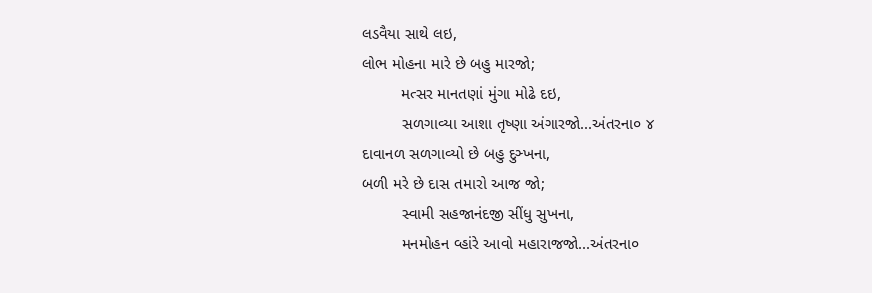લડવૈયા સાથે લઇ,
લોભ મોહના મારે છે બહુ મારજો;
         મત્સર માનતણાં મુંગા મોઢે દઇ,
         સળગાવ્યા આશા તૃષ્ણા અંગારજો...અંતરના૦ ૪
દાવાનળ સળગાવ્યો છે બહુ દુઞ્ખના,
બળી મરે છે દાસ તમારો આજ જો;
         સ્વામી સહજાનંદજી સીંધુ સુખના,
         મનમોહન વ્હાંરે આવો મહારાજજો...અંતરના૦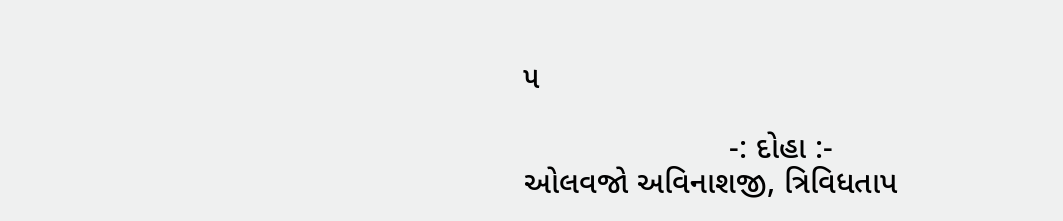૫

                       -: દોહા :-
ઓલવજો અવિનાશજી, ત્રિવિધતાપ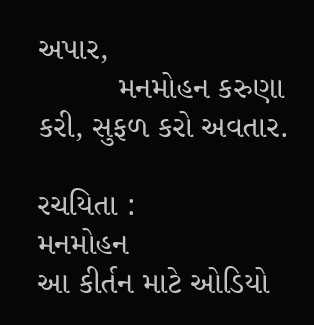અપાર,
         મનમોહન કરુણા કરી, સુફળ કરો અવતાર.

રચયિતા :
મનમોહન
આ કીર્તન માટે ઓડિયો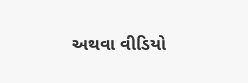અથવા વીડિયો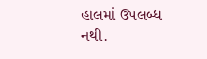હાલમાં ઉપલબ્ધ નથી.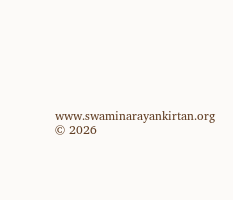www.swaminarayankirtan.org © 2026